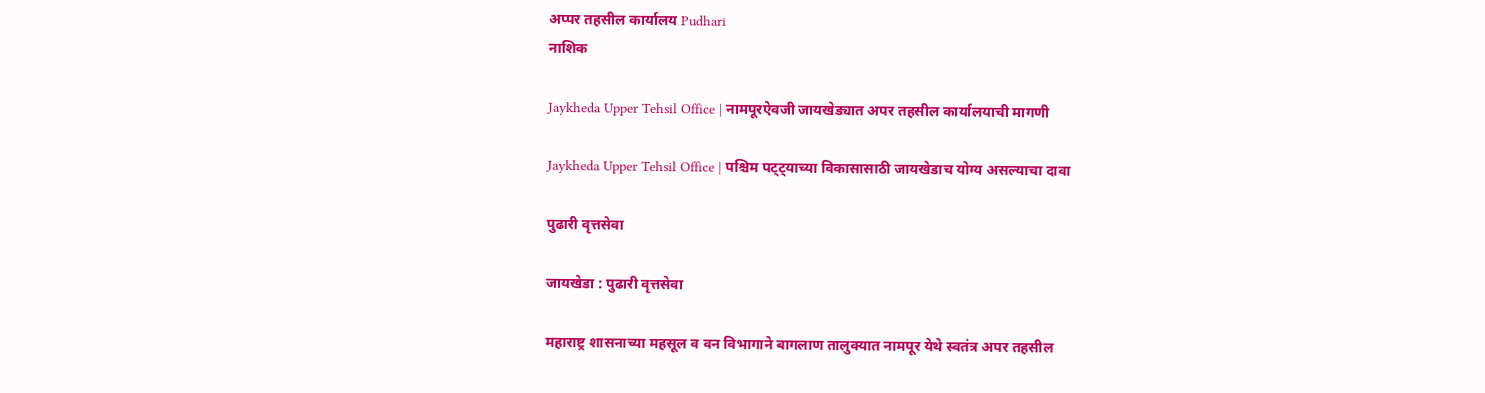अप्पर तहसील कार्यालय Pudhari
नाशिक

Jaykheda Upper Tehsil Office | नामपूरऐवजी जायखेड्यात अपर तहसील कार्यालयाची मागणी

Jaykheda Upper Tehsil Office | पश्चिम पट्ट्याच्या विकासासाठी जायखेडाच योग्य असल्याचा दावा

पुढारी वृत्तसेवा

जायखेडा : पुढारी वृत्तसेवा

महाराष्ट्र शासनाच्या महसूल व वन विभागाने बागलाण तालुक्यात नामपूर येथे स्वतंत्र अपर तहसील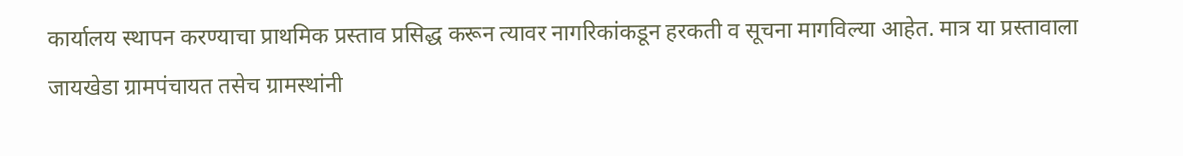कार्यालय स्थापन करण्याचा प्राथमिक प्रस्ताव प्रसिद्ध करून त्यावर नागरिकांकडून हरकती व सूचना मागविल्या आहेत. मात्र या प्रस्तावाला जायखेडा ग्रामपंचायत तसेच ग्रामस्थांनी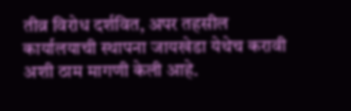तीव्र विरोध दर्शवित, अपर तहसील कार्यालयाची स्थापना जायखेडा येथेच करावी अशी ठाम मागणी केली आहे.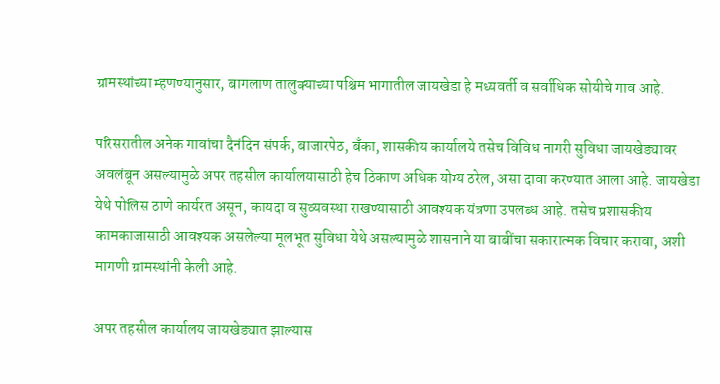ग्रामस्थांच्या म्हणण्यानुसार, बागलाण तालुक्याच्या पश्चिम भागातील जायखेडा हे मध्यवर्ती व सर्वाधिक सोयीचे गाव आहे.

परिसरातील अनेक गावांचा दैनंदिन संपर्क, बाजारपेठ, बँका, शासकीय कार्यालये तसेच विविध नागरी सुविधा जायखेड्यावर अवलंबून असल्यामुळे अपर तहसील कार्यालयासाठी हेच ठिकाण अधिक योग्य ठरेल, असा दावा करण्यात आला आहे. जायखेडा येथे पोलिस ठाणे कार्यरत असून, कायदा व सुव्यवस्था राखण्यासाठी आवश्यक यंत्रणा उपलब्ध आहे. तसेच प्रशासकीय कामकाजासाठी आवश्यक असलेल्या मूलभूत सुविधा येथे असल्यामुळे शासनाने या बाबींचा सकारात्मक विचार करावा, अशी मागणी ग्रामस्थांनी केली आहे.

अपर तहसील कार्यालय जायखेड्यात झाल्यास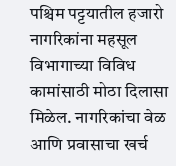पश्चिम पट्टयातील हजारो नागरिकांना महसूल विभागाच्या विविध कामांसाठी मोठा दिलासा मिळेल. नागरिकांचा वेळ आणि प्रवासाचा खर्च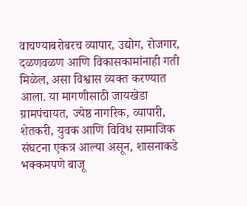वाचण्याबरोबरच व्यापार, उद्योग, रोजगार, दळणवळण आणि विकासकामांनाही गती मिळेल, असा विश्वास व्यक्त करण्यात आला. या मागणीसाठी जायखेडा ग्रामपंचायत, ज्येष्ठ नागरिक, व्यापारी, शेतकरी, युवक आणि विविध सामाजिक संघटना एकत्र आल्या असून, शासनाकडे भक्कमपणे बाजू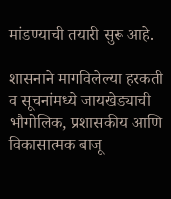मांडण्याची तयारी सुरू आहे.

शासनाने मागविलेल्या हरकती व सूचनांमध्ये जायखेड्याची भौगोलिक, प्रशासकीय आणि विकासात्मक बाजू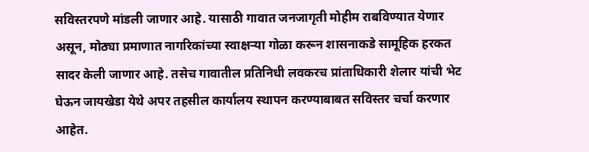सविस्तरपणे मांडली जाणार आहे. यासाठी गावात जनजागृती मोहीम राबविण्यात येणार असून, मोठ्या प्रमाणात नागरिकांच्या स्वाक्षऱ्या गोळा करून शासनाकडे सामूहिक हरकत सादर केली जाणार आहे. तसेच गावातील प्रतिनिधी लवकरच प्रांताधिकारी शेलार यांची भेट घेऊन जायखेडा येथे अपर तहसील कार्यालय स्थापन करण्याबाबत सविस्तर चर्चा करणार आहेत.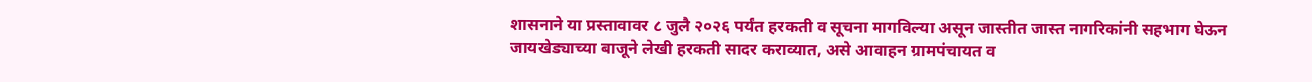शासनाने या प्रस्तावावर ८ जुलै २०२६ पर्यंत हरकती व सूचना मागविल्या असून जास्तीत जास्त नागरिकांनी सहभाग घेऊन जायखेड्याच्या बाजूने लेखी हरकती सादर कराव्यात, असे आवाहन ग्रामपंचायत व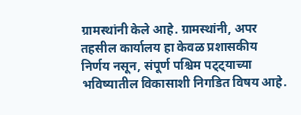ग्रामस्थांनी केले आहे. ग्रामस्थांनी, अपर तहसील कार्यालय हा केवळ प्रशासकीय निर्णय नसून, संपूर्ण पश्चिम पट्ट्याच्या भविष्यातील विकासाशी निगडित विषय आहे.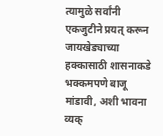त्यामुळे सर्वांनी एकजुटीने प्रयत् करून जायखेड्याच्या हक्कासाठी शासनाकडे भक्कमपणे बाजू मांडावी, अशी भावना व्यक्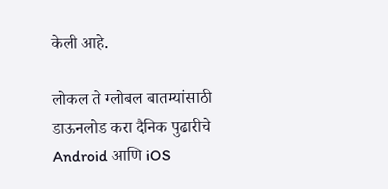केली आहे.

लोकल ते ग्लोबल बातम्यांसाठी डाऊनलोड करा दैनिक पुढारीचे Android आणि iOS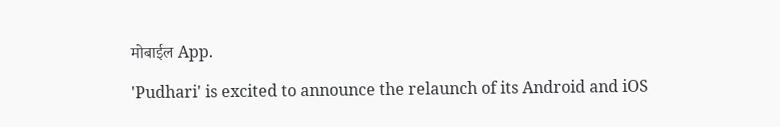मोबाईल App.

'Pudhari' is excited to announce the relaunch of its Android and iOS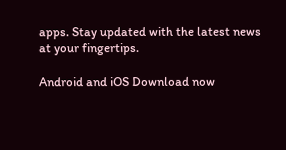apps. Stay updated with the latest news at your fingertips.

Android and iOS Download now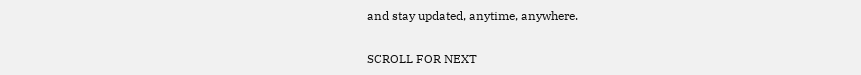and stay updated, anytime, anywhere.

SCROLL FOR NEXT